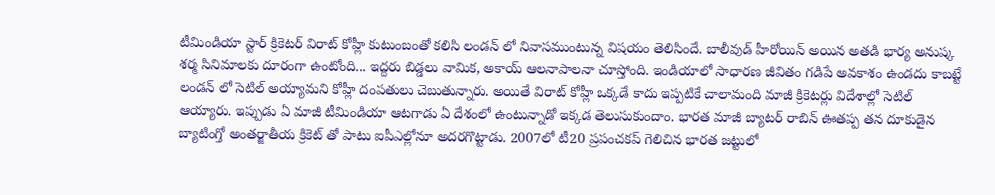టీమిండియా స్టార్ క్రికెటర్ విరాట్ కోహ్లీ కుటుంబంతో కలిసి లండన్ లో నివాసముంటున్న విషయం తెలిసిందే. బాలీవుడ్ హీరోయిన్ అయిన అతడి భార్య అనుష్క శర్మ సినిమాలకు దూరంగా ఉంటోంది... ఇద్దరు బిడ్డలు వామిక, అకాయ్ ఆలనాపాలనా చూస్తోంది. ఇండియాలో సాధారణ జీవితం గడిపే అవకాశం ఉండదు కాబట్టే లండన్ లో సెటిల్ అయ్యామని కోహ్లీ దంపతులు చెబుతున్నారు. అయితే విరాట్ కోహ్లీ ఒక్కడే కాదు ఇప్పటికే చాలామంది మాజీ క్రికెటర్లు విదేశాల్లో సెటిల్ ఆయ్యారు. ఇప్పుడు ఏ మాజీ టీమిండియా ఆటగాడు ఏ దేశంలో ఉంటున్నాడో ఇక్కడ తెలుసుకుందాం. భారత మాజీ బ్యాటర్ రాబిన్ ఊతప్ప తన దూకుడైన బ్యాటింగ్తో అంతర్జాతీయ క్రికెట్ తో పాటు ఐపీఎల్లోనూ అదరగొట్టాడు. 2007లో టీ20 ప్రపంచకప్ గెలిచిన భారత జట్టులో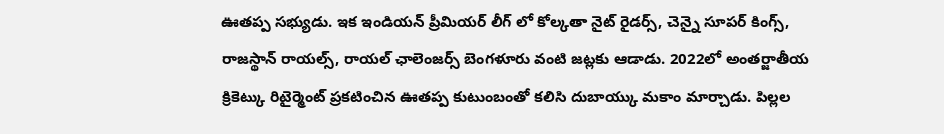ఊతప్ప సభ్యుడు. ఇక ఇండియన్ ప్రీమియర్ లీగ్ లో కోల్కతా నైట్ రైడర్స్, చెన్నై సూపర్ కింగ్స్, రాజస్థాన్ రాయల్స్, రాయల్ ఛాలెంజర్స్ బెంగళూరు వంటి జట్లకు ఆడాడు. 2022లో అంతర్జాతీయ క్రికెట్కు రిటైర్మెంట్ ప్రకటించిన ఊతప్ప కుటుంబంతో కలిసి దుబాయ్కు మకాం మార్చాడు. పిల్లల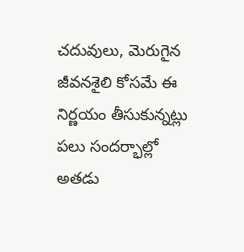చదువులు, మెరుగైన జీవనశైలి కోసమే ఈ నిర్ణయం తీసుకున్నట్లు పలు సందర్భాల్లో అతడు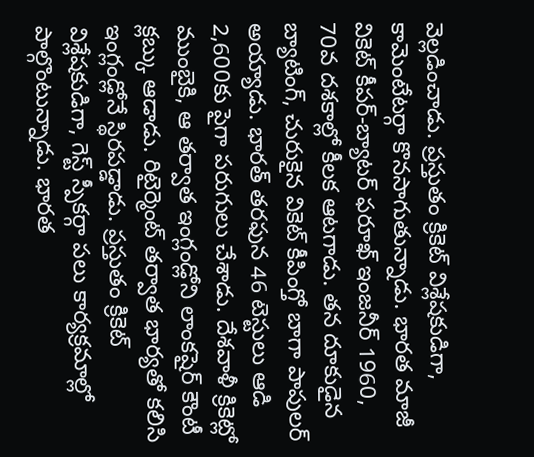వెల్లడించాడు. ప్రస్తుతం క్రికెట్ విశ్లేషకుడిగా, కామెంటేటర్గా కొనసాగుతున్నాడు. భారత మాజీ వికెట్ కీపర్-బ్యాటర్ ఫరూఖ్ ఇంజనీర్ 1960, 70వ దశకాల్లో కీలక ఆటగాడు. తన దూకుడైన బ్యాటింగ్, చురుకైన వికెట్ కీపింగ్తో బాగా పాపులర్ అయ్యాడు. భారత్ తరఫున 46 టెస్టులు ఆడి 2,600కు పైగా పరుగులు చేశాడు. దేశవాళీ క్రికెట్లో ముంబైకి, ఆ తర్వాత ఇంగ్లండ్లోని లాంకషైర్ కౌంటీ క్లబ్కు ఆడాడు. రిటైర్మెంట్ తర్వాత భార్యతో కలిసి ఇంగ్లండ్లోనే స్థిరపడ్డాడు. ప్రస్తుతం క్రికెట్ విశ్లేషకుడిగా, గెస్ట్ స్పీకర్గా పలు కార్యక్రమాల్లో పాల్గొంటున్నాడు. భారత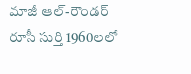మాజీ ఆల్-రౌండర్ రూసీ సుర్తి 1960లలో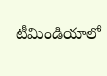టీమిండియాలో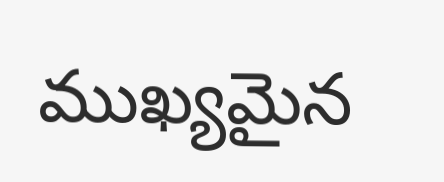ముఖ్యమైన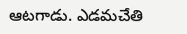ఆటగాడు. ఎడమచేతి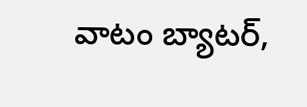వాటం బ్యాటర్,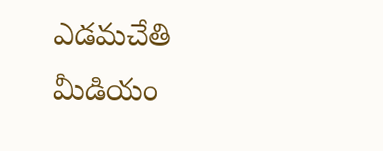ఎడమచేతి మీడియం